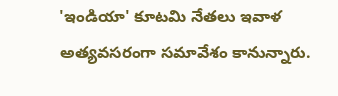'ఇండియా' కూటమి నేతలు ఇవాళ అత్యవసరంగా సమావేశం కానున్నారు.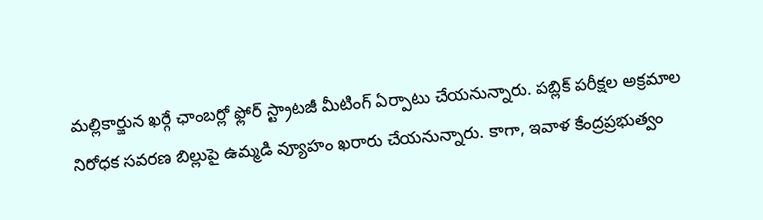మల్లికార్జున ఖర్గే ఛాంబర్లో ఫ్లోర్ స్ట్రాటజీ మీటింగ్ ఏర్పాటు చేయనున్నారు. పబ్లిక్ పరీక్షల అక్రమాల నిరోధక సవరణ బిల్లుపై ఉమ్మడి వ్యూహం ఖరారు చేయనున్నారు. కాగా, ఇవాళ కేంద్రప్రభుత్వం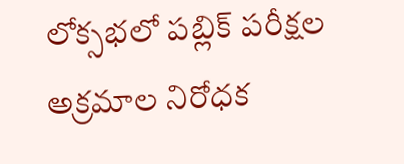లోక్సభలో పబ్లిక్ పరీక్షల అక్రమాల నిరోధక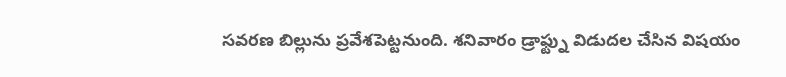సవరణ బిల్లును ప్రవేశపెట్టనుంది. శనివారం డ్రాఫ్ట్ను విడుదల చేసిన విషయం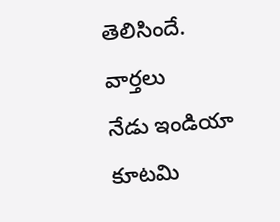తెలిసిందే.
వార్తలు
నేడు ఇండియా కూటమి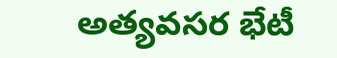అత్యవసర భేటీ